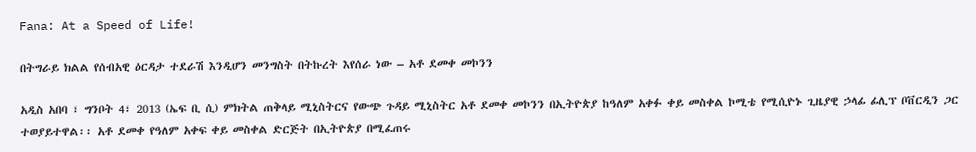Fana: At a Speed of Life!

በትግራይ ክልል የሰብአዊ ዕርዳታ ተደራሽ እንዲሆን መንግስት በትኩረት እየሰራ ነው – አቶ ደመቀ መኮንን

አዲስ አበባ ፣ ግንቦት 4፣ 2013 (ኤፍ ቢ ሲ) ምክትል ጠቅላይ ሚኒስትርና የውጭ ጉዳይ ሚኒስትር አቶ ደመቀ መኮንን በኢትዮጵያ ከዓለም አቀፉ ቀይ መስቀል ኮሚቴ የሚሲዮኑ ጊዜያዊ ኃላፊ ፊሊፕ ቦቨርዲን ጋር ተወያይተዋል፡፡ አቶ ደመቀ የዓለም አቀፍ ቀይ መስቀል ድርጅት በኢትዮጵያ በሚፈጠሩ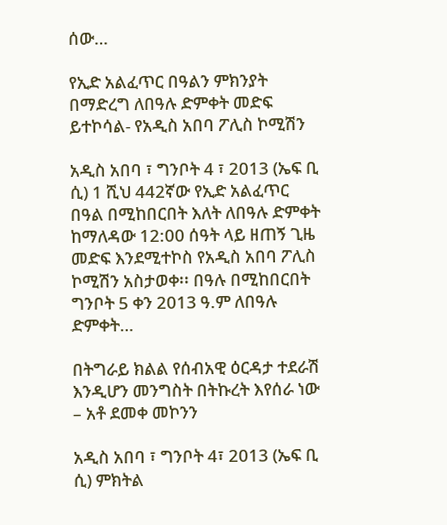ሰው…

የኢድ አልፈጥር በዓልን ምክንያት በማድረግ ለበዓሉ ድምቀት መድፍ ይተኮሳል- የአዲስ አበባ ፖሊስ ኮሚሽን

አዲስ አበባ ፣ ግንቦት 4 ፣ 2013 (ኤፍ ቢ ሲ) 1 ሺህ 442ኛው የኢድ አልፈጥር በዓል በሚከበርበት እለት ለበዓሉ ድምቀት ከማለዳው 12:00 ሰዓት ላይ ዘጠኝ ጊዜ መድፍ እንደሚተኮስ የአዲስ አበባ ፖሊስ ኮሚሽን አስታወቀ፡፡ በዓሉ በሚከበርበት ግንቦት 5 ቀን 2013 ዓ.ም ለበዓሉ ድምቀት…

በትግራይ ክልል የሰብአዊ ዕርዳታ ተደራሽ እንዲሆን መንግስት በትኩረት እየሰራ ነው – አቶ ደመቀ መኮንን

አዲስ አበባ ፣ ግንቦት 4፣ 2013 (ኤፍ ቢ ሲ) ምክትል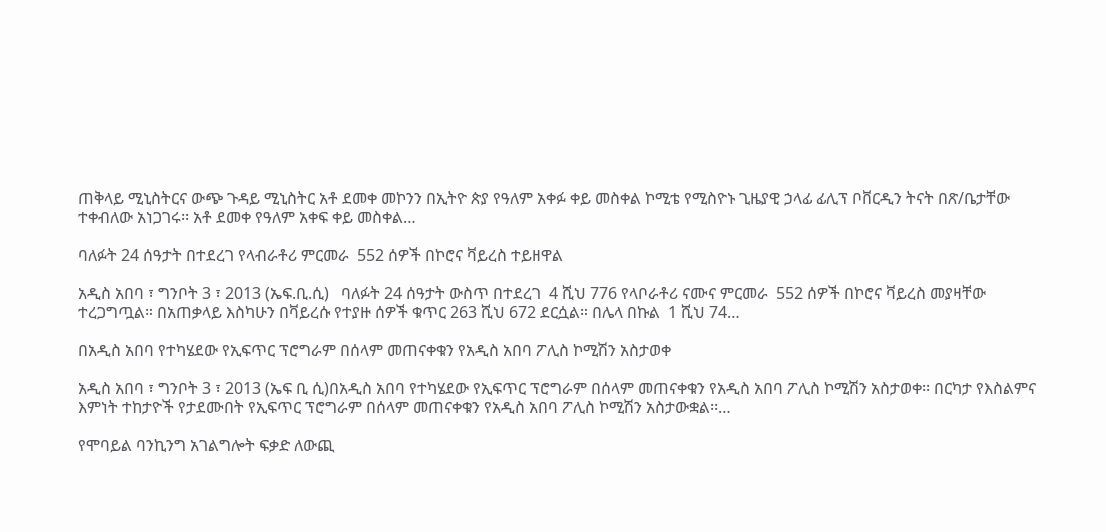ጠቅላይ ሚኒስትርና ውጭ ጉዳይ ሚኒስትር አቶ ደመቀ መኮንን በኢትዮ ጵያ የዓለም አቀፉ ቀይ መስቀል ኮሚቴ የሚስዮኑ ጊዜያዊ ኃላፊ ፊሊፕ ቦቨርዲን ትናት በጽ/ቤታቸው ተቀብለው አነጋገሩ፡፡ አቶ ደመቀ የዓለም አቀፍ ቀይ መስቀል…

ባለፉት 24 ሰዓታት በተደረገ የላብራቶሪ ምርመራ  552 ሰዎች በኮሮና ቫይረስ ተይዘዋል

አዲስ አበባ ፣ ግንቦት 3 ፣ 2013 (ኤፍ.ቢ.ሲ)   ባለፉት 24 ሰዓታት ውስጥ በተደረገ  4 ሺህ 776 የላቦራቶሪ ናሙና ምርመራ  552 ሰዎች በኮሮና ቫይረስ መያዛቸው ተረጋግጧል። በአጠቃላይ እስካሁን በቫይረሱ የተያዙ ሰዎች ቁጥር 263 ሺህ 672 ደርሷል። በሌላ በኩል  1 ሺህ 74…

በአዲስ አበባ የተካሄደው የኢፍጥር ፕሮግራም በሰላም መጠናቀቁን የአዲስ አበባ ፖሊስ ኮሚሽን አስታወቀ

አዲስ አበባ ፣ ግንቦት 3 ፣ 2013 (ኤፍ ቢ ሲ)በአዲስ አበባ የተካሄደው የኢፍጥር ፕሮግራም በሰላም መጠናቀቁን የአዲስ አበባ ፖሊስ ኮሚሽን አስታወቀ፡፡ በርካታ የእስልምና እምነት ተከታዮች የታደሙበት የኢፍጥር ፕሮግራም በሰላም መጠናቀቁን የአዲስ አበባ ፖሊስ ኮሚሽን አስታውቋል፡፡…

የሞባይል ባንኪንግ አገልግሎት ፍቃድ ለውጪ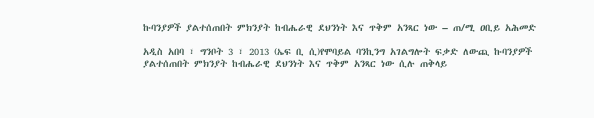ኩባንያዎች ያልተሰጠበት ምክንያት ከብሔራዊ ደህንነት እና ጥቅም አንጻር ነው – ጠ/ሚ ዐቢይ አሕመድ

አዲስ አበባ ፣ ግንቦት 3 ፣ 2013 (ኤፍ ቢ ሲ)የሞባይል ባንኪንግ አገልግሎት ፍቃድ ለውጪ ኩባንያዎች ያልተሰጠበት ምክንያት ከብሔራዊ ደህንነት እና ጥቅም አንጻር ነው ሲሉ ጠቅላይ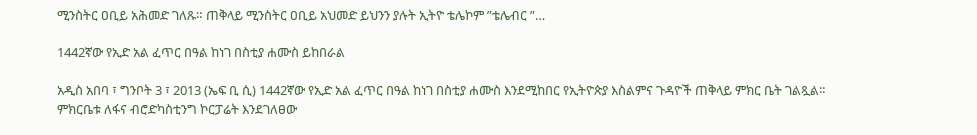ሚንስትር ዐቢይ አሕመድ ገለጹ። ጠቅላይ ሚንስትር ዐቢይ አህመድ ይህንን ያሉት ኢትዮ ቴሌኮም ”ቴሌብር ”…

1442ኛው የኢድ አል ፈጥር በዓል ከነገ በስቲያ ሐሙስ ይከበራል

አዲስ አበባ ፣ ግንቦት 3 ፣ 2013 (ኤፍ ቢ ሲ) 1442ኛው የኢድ አል ፈጥር በዓል ከነገ በስቲያ ሐሙስ እንደሚከበር የኢትዮጵያ እስልምና ጉዳዮች ጠቅላይ ምክር ቤት ገልጿል። ምክርቤቱ ለፋና ብሮድካስቲንግ ኮርፓሬት እንደገለፀው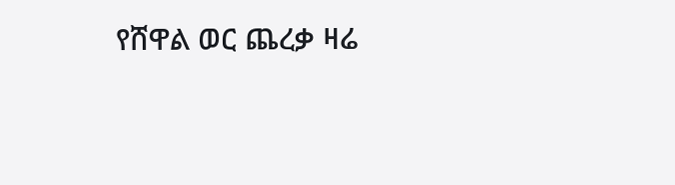የሸዋል ወር ጨረቃ ዛሬ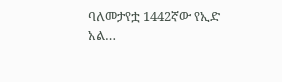ባለመታየቷ 1442ኛው የኢድ አል…